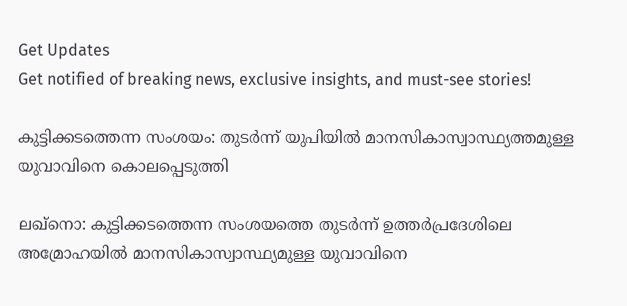Get Updates
Get notified of breaking news, exclusive insights, and must-see stories!

കുട്ടിക്കടത്തെന്ന സംശയം: തുടര്‍ന്ന് യുപിയില്‍ മാനസികാസ്വാസ്ഥ്യത്തമുള്ള യുവാവിനെ കൊലപ്പെടുത്തി

ലഖ്നൊ: കുട്ടിക്കടത്തെന്ന സംശയത്തെ തുടര്‍ന്ന് ഉത്തര്‍പ്രദേശിലെ അമ്രോഹയില്‍ മാനസികാസ്വാസ്ഥ്യമുള്ള യുവാവിനെ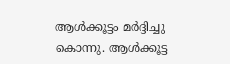ആള്‍ക്കൂട്ടം മര്‍ദ്ദിച്ചു കൊന്നു. ആള്‍ക്കൂട്ട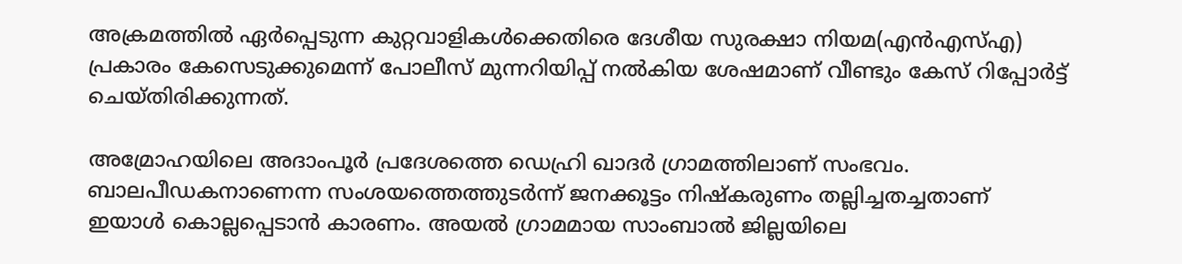അക്രമത്തില്‍ ഏര്‍പ്പെടുന്ന കുറ്റവാളികള്‍ക്കെതിരെ ദേശീയ സുരക്ഷാ നിയമ(എന്‍എസ്എ) പ്രകാരം കേസെടുക്കുമെന്ന് പോലീസ് മുന്നറിയിപ്പ് നല്‍കിയ ശേഷമാണ് വീണ്ടും കേസ് റിപ്പോര്‍ട്ട് ചെയ്തിരിക്കുന്നത്.

അമ്രോഹയിലെ അദാംപൂര്‍ പ്രദേശത്തെ ഡെഹ്രി ഖാദര്‍ ഗ്രാമത്തിലാണ് സംഭവം. ബാലപീഡകനാണെന്ന സംശയത്തെത്തുടര്‍ന്ന് ജനക്കൂട്ടം നിഷ്‌കരുണം തല്ലിച്ചതച്ചതാണ് ഇയാള്‍ കൊല്ലപ്പെടാന്‍ കാരണം. അയല്‍ ഗ്രാമമായ സാംബാല്‍ ജില്ലയിലെ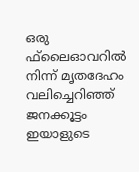ഒരു ഫ്‌ലൈഓവറില്‍ നിന്ന് മൃതദേഹം വലിച്ചെറിഞ്ഞ് ജനക്കൂട്ടം ഇയാളുടെ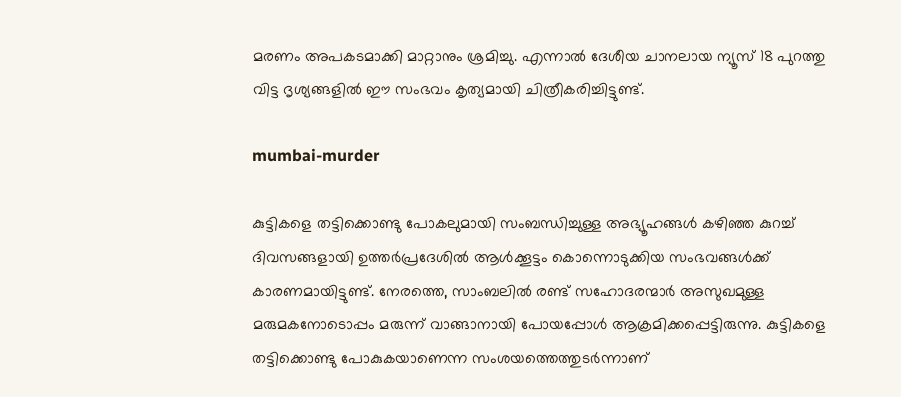മരണം അപകടമാക്കി മാറ്റാനും ശ്രമിച്ചു. എന്നാല്‍ ദേശീയ ചാനലായ ന്യൂസ് 18 പുറത്തു വിട്ട ദൃശ്യങ്ങളില്‍ ഈ സംഭവം കൃത്യമായി ചിത്രീകരിച്ചിട്ടുണ്ട്.

mumbai-murder

കുട്ടികളെ തട്ടിക്കൊണ്ടു പോകലുമായി സംബന്ധിച്ചുള്ള അഭ്യൂഹങ്ങള്‍ കഴിഞ്ഞ കുറച്ച് ദിവസങ്ങളായി ഉത്തര്‍പ്രദേശില്‍ ആള്‍ക്കൂട്ടം കൊന്നൊടുക്കിയ സംഭവങ്ങള്‍ക്ക് കാരണമായിട്ടുണ്ട്. നേരത്തെ, സാംബലില്‍ രണ്ട് സഹോദരന്മാര്‍ അസുഖമുള്ള മരുമകനോടൊപ്പം മരുന്ന് വാങ്ങാനായി പോയപ്പോള്‍ ആക്രമിക്കപ്പെട്ടിരുന്നു. കുട്ടികളെ തട്ടിക്കൊണ്ടു പോകുകയാണെന്ന സംശയത്തെത്തുടര്‍ന്നാണ്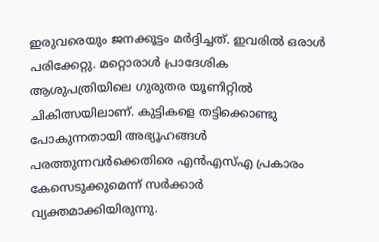ഇരുവരെയും ജനക്കൂട്ടം മര്‍ദ്ദിച്ചത്. ഇവരില്‍ ഒരാള്‍ പരിക്കേറ്റു. മറ്റൊരാള്‍ പ്രാദേശിക ആശുപത്രിയിലെ ഗുരുതര യൂണിറ്റില്‍ ചികിത്സയിലാണ്. കുട്ടികളെ തട്ടിക്കൊണ്ടു പോകുന്നതായി അഭ്യൂഹങ്ങള്‍ പരത്തുന്നവര്‍ക്കെതിരെ എന്‍എസ്എ പ്രകാരം കേസെടുക്കുമെന്ന് സര്‍ക്കാര്‍ വ്യക്തമാക്കിയിരുന്നു.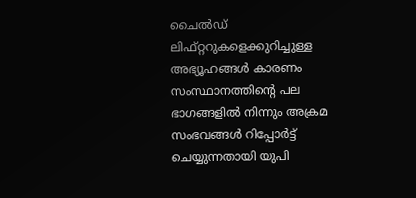ചൈല്‍ഡ് ലിഫ്റ്ററുകളെക്കുറിച്ചുള്ള അഭ്യൂഹങ്ങള്‍ കാരണം സംസ്ഥാനത്തിന്റെ പല ഭാഗങ്ങളില്‍ നിന്നും അക്രമ സംഭവങ്ങള്‍ റിപ്പോര്‍ട്ട് ചെയ്യുന്നതായി യുപി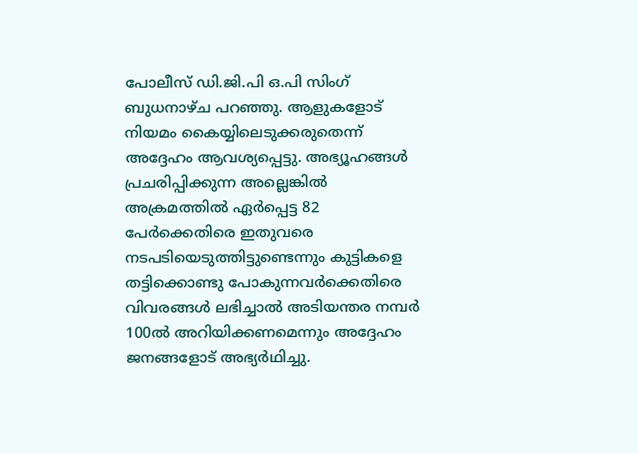പോലീസ് ഡി.ജി.പി ഒ.പി സിംഗ് ബുധനാഴ്ച പറഞ്ഞു. ആളുകളോട് നിയമം കൈയ്യിലെടുക്കരുതെന്ന് അദ്ദേഹം ആവശ്യപ്പെട്ടു. അഭ്യൂഹങ്ങള്‍ പ്രചരിപ്പിക്കുന്ന അല്ലെങ്കില്‍ അക്രമത്തില്‍ ഏര്‍പ്പെട്ട 82 പേര്‍ക്കെതിരെ ഇതുവരെ നടപടിയെടുത്തിട്ടുണ്ടെന്നും കുട്ടികളെ തട്ടിക്കൊണ്ടു പോകുന്നവര്‍ക്കെതിരെ വിവരങ്ങള്‍ ലഭിച്ചാല്‍ അടിയന്തര നമ്പര്‍ 100ല്‍ അറിയിക്കണമെന്നും അദ്ദേഹം ജനങ്ങളോട് അഭ്യര്‍ഥിച്ചു.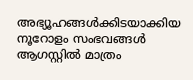അഭ്യൂഹങ്ങള്‍ക്കിടയാക്കിയ നൂറോളം സംഭവങ്ങള്‍ ആഗസ്റ്റില്‍ മാത്രം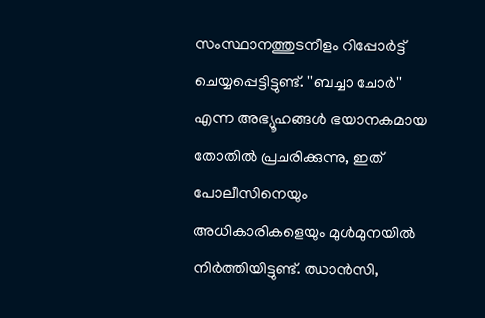സംസ്ഥാനത്തുടനീളം റിപ്പോര്‍ട്ട് ചെയ്യപ്പെട്ടിട്ടുണ്ട്. ''ബച്ചാ ചോര്‍'' എന്ന അഭ്യൂഹങ്ങള്‍ ഭയാനകമായ തോതില്‍ പ്രചരിക്കുന്നു, ഇത് പോലീസിനെയും അധികാരികളെയും മുള്‍മുനയില്‍ നിര്‍ത്തിയിട്ടുണ്ട്. ഝാന്‍സി,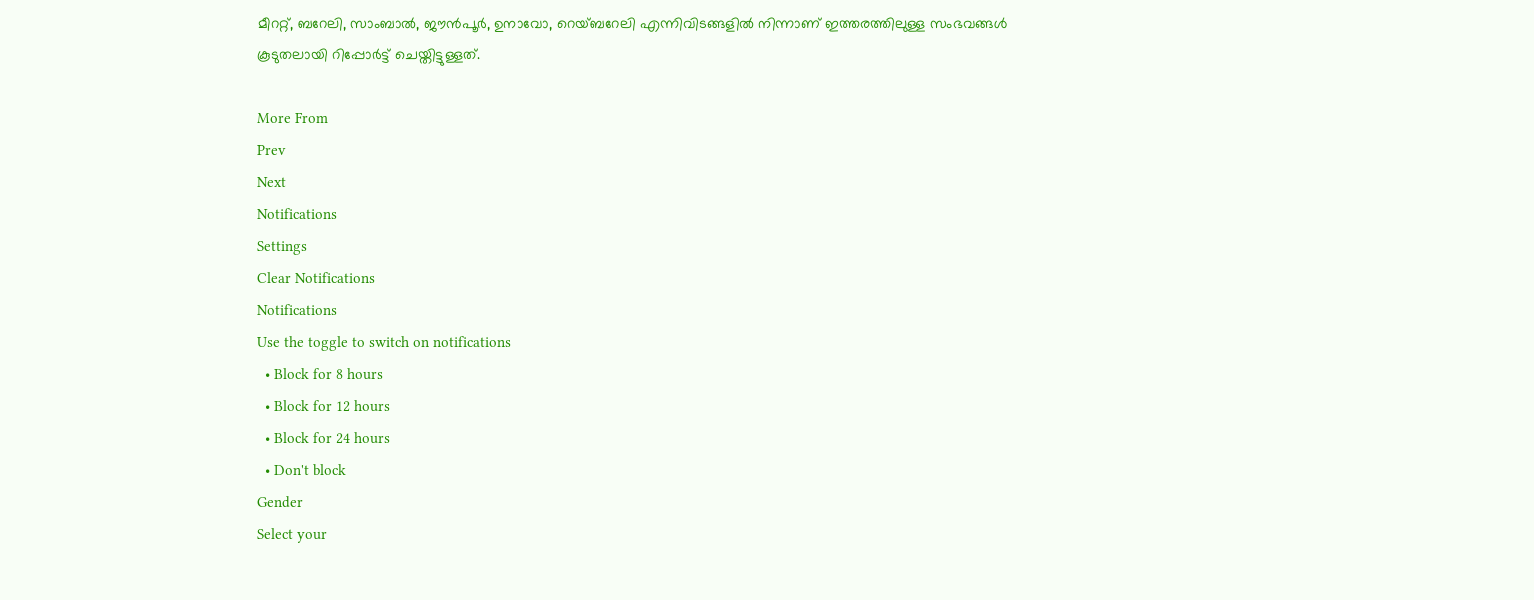മീററ്റ്, ബറേലി, സാംബാല്‍, ജൗന്‍പൂര്‍, ഉനാവോ, റെയ്ബറേലി എന്നിവിടങ്ങളില്‍ നിന്നാണ് ഇത്തരത്തിലുള്ള സംഭവങ്ങള്‍ കൂടുതലായി റിപ്പോര്‍ട്ട് ചെയ്തിട്ടുള്ളത്.

More From
Prev
Next
Notifications
Settings
Clear Notifications
Notifications
Use the toggle to switch on notifications
  • Block for 8 hours
  • Block for 12 hours
  • Block for 24 hours
  • Don't block
Gender
Select your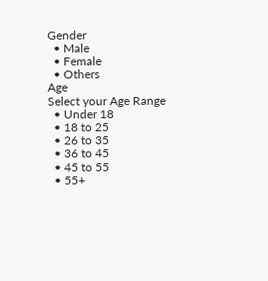Gender
  • Male
  • Female
  • Others
Age
Select your Age Range
  • Under 18
  • 18 to 25
  • 26 to 35
  • 36 to 45
  • 45 to 55
  • 55+